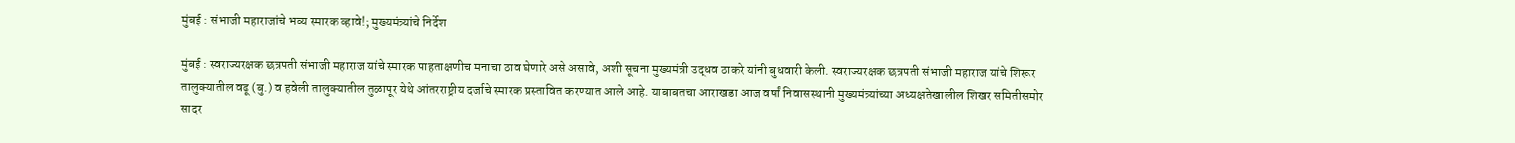मुंबई : संभाजी महाराजांचे भव्य स्मारक व्हावे!; मुख्यमंत्र्यांचे निर्देश

मुंबई : स्वराज्यरक्षक छत्रपती संभाजी महाराज यांचे स्मारक पाहताक्षणीच मनाचा ठाव घेणारे असे असावे, अशी सूचना मुख्यमंत्री उद्धव ठाकरे यांनी बुधवारी केली. स्वराज्यरक्षक छत्रपती संभाजी महाराज यांचे शिरूर तालुक्यातील वढू (बु.) व हवेली तालुक्यातील तुळापूर येथे आंतरराष्ट्रीय दर्जाचे स्मारक प्रस्तावित करण्यात आले आहे. याबाबतचा आराखडा आज वर्षां निवासस्थानी मुख्यमंत्र्यांच्या अध्यक्षतेखालील शिखर समितीसमोर सादर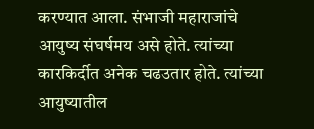करण्यात आला. संभाजी महाराजांचे आयुष्य संघर्षमय असे होते. त्यांच्या कारकिर्दीत अनेक चढउतार होते. त्यांच्या आयुष्यातील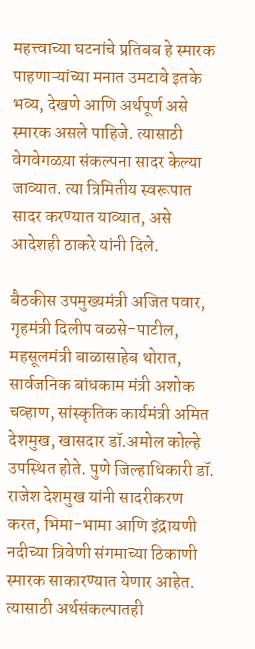महत्त्वाच्या घटनांचे प्रतिबब हे स्मारक पाहणाऱ्यांच्या मनात उमटावे इतके भव्य, देखणे आणि अर्थपूर्ण असे स्मारक असले पाहिजे. त्यासाठी वेगवेगळय़ा संकल्पना सादर केल्या जाव्यात. त्या त्रिमितीय स्वरूपात सादर करण्यात याव्यात, असे आदेशही ठाकरे यांनी दिले.

बैठकीस उपमुख्यमंत्री अजित पवार, गृहमंत्री दिलीप वळसे-पाटील, महसूलमंत्री बाळासाहेब थोरात, सार्वजनिक बांधकाम मंत्री अशोक चव्हाण, सांस्कृतिक कार्यमंत्री अमित देशमुख, खासदार डॉ.अमोल कोल्हे उपस्थित होते. पुणे जिल्हाधिकारी डॉ. राजेश देशमुख यांनी सादरीकरण करत, भिमा-भामा आणि इंद्रायणी नदीच्या त्रिवेणी संगमाच्या ठिकाणी स्मारक साकारण्यात येणार आहेत. त्यासाठी अर्थसंकल्पातही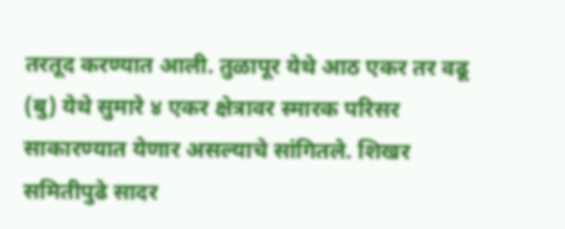तरतूद करण्यात आली. तुळापूर येथे आठ एकर तर वढू (बु) येथे सुमारे ४ एकर क्षेत्रावर स्मारक परिसर साकारण्यात येणार असल्याचे सांगितले. शिखर समितीपुढे सादर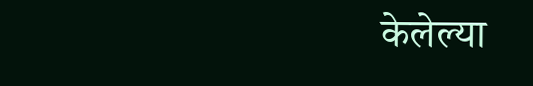केलेल्या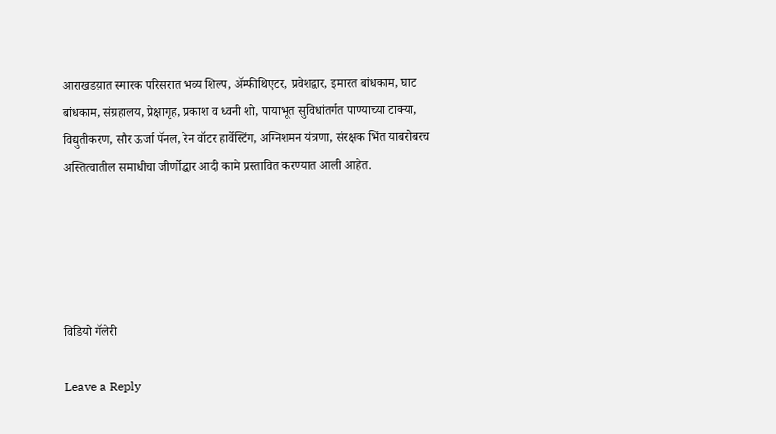आराखडय़ात स्मारक परिसरात भव्य शिल्प, अ‍ॅम्फीथिएटर, प्रवेशद्वार, इमारत बांधकाम, घाट बांधकाम, संग्रहालय, प्रेक्षागृह, प्रकाश व ध्वनी शो, पायाभूत सुविधांतर्गत पाण्याच्या टाक्या, विद्युतीकरण, सौर ऊर्जा पॅनल, रेन वॉटर हार्वेस्टिंग, अग्निशमन यंत्रणा, संरक्षक भिंत याबरोबरच अस्तित्वातील समाधीचा जीर्णोद्धार आदी कामे प्रस्तावित करण्यात आली आहेत.





विडियो गॅलेरी

Leave a Reply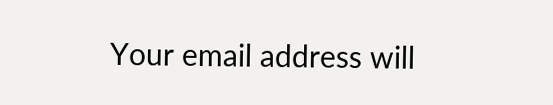Your email address will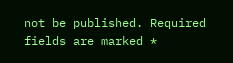not be published. Required fields are marked *